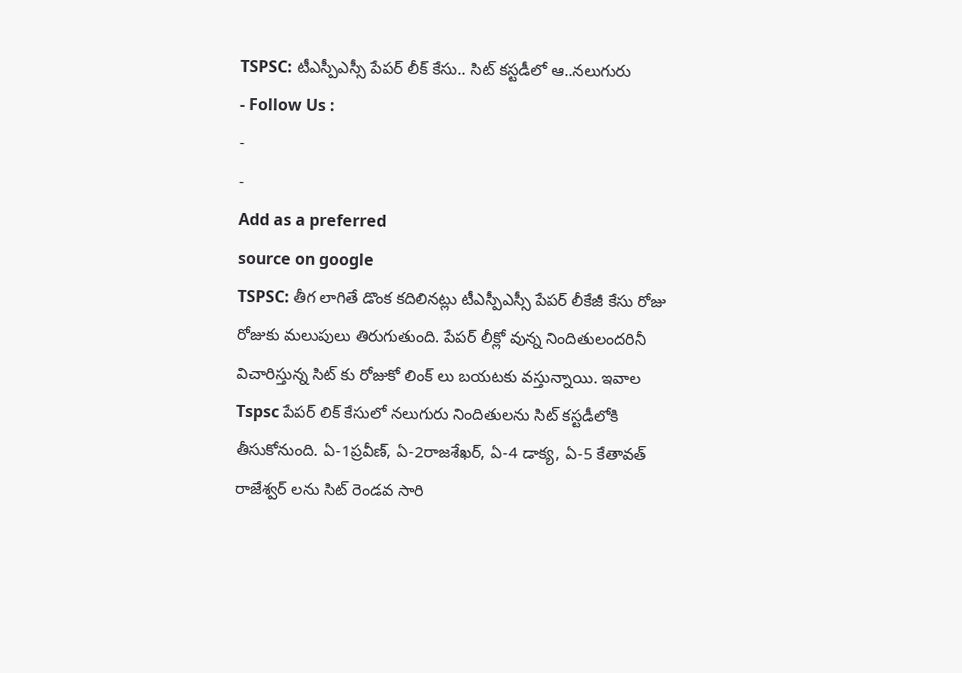TSPSC: టీఎస్పీఎస్సీ పేపర్ లీక్ కేసు.. సిట్ కస్టడీలో ఆ..నలుగురు
- Follow Us :
-
-
Add as a preferred
source on google
TSPSC: తీగ లాగితే డొంక కదిలినట్లు టీఎస్పీఎస్సీ పేపర్ లీకేజీ కేసు రోజు రోజుకు మలుపులు తిరుగుతుంది. పేపర్ లీక్లో వున్న నిందితులందరినీ విచారిస్తున్న సిట్ కు రోజుకో లింక్ లు బయటకు వస్తున్నాయి. ఇవాల Tspsc పేపర్ లిక్ కేసులో నలుగురు నిందితులను సిట్ కస్టడీలోకి తీసుకోనుంది. ఏ-1ప్రవీణ్, ఏ-2రాజశేఖర్, ఏ-4 డాక్య, ఏ-5 కేతావత్ రాజేశ్వర్ లను సిట్ రెండవ సారి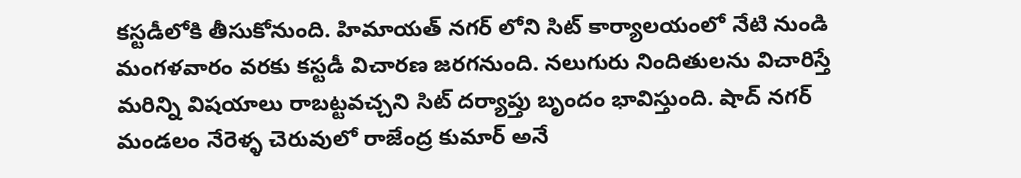కస్టడీలోకి తీసుకోనుంది. హిమాయత్ నగర్ లోని సిట్ కార్యాలయంలో నేటి నుండి మంగళవారం వరకు కస్టడీ విచారణ జరగనుంది. నలుగురు నిందితులను విచారిస్తే మరిన్ని విషయాలు రాబట్టవచ్చని సిట్ దర్యాప్తు బృందం భావిస్తుంది. షాద్ నగర్ మండలం నేరెళ్ళ చెరువులో రాజేంద్ర కుమార్ అనే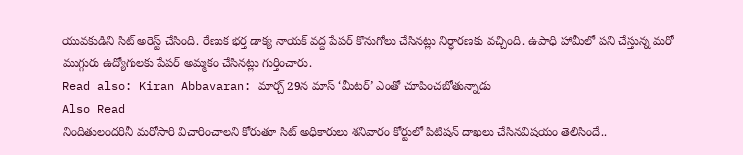యువకుడిని సిట్ అరెస్ట్ చేసింది. రేణుక భర్త డాక్య నాయక్ వద్ద పేపర్ కొనుగోలు చేసినట్లు నిర్ధారణకు వచ్చింది. ఉపాధి హామీలో పని చేస్తున్న మరో ముగ్గురు ఉద్యోగులకు పేపర్ అమ్మకం చేసినట్లు గుర్తించారు.
Read also: Kiran Abbavaran: మార్చ్ 29న మాస్ ‘మీటర్’ ఎంతో చూపించబోతున్నాడు
Also Read
నిందితులందరినీ మరోసారి విచారించాలని కోరుతూ సిట్ అధికారులు శనివారం కోర్టులో పిటిషన్ దాఖలు చేసినవిషయం తెలిసిందే..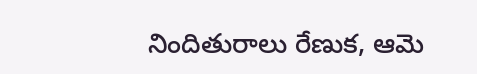నిందితురాలు రేణుక, ఆమె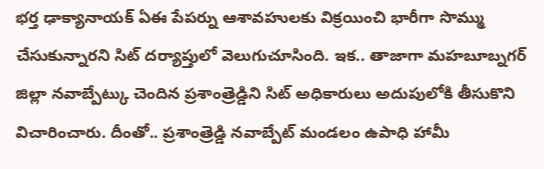భర్త ఢాక్యానాయక్ ఏఈ పేపర్ను ఆశావహులకు విక్రయించి భారీగా సొమ్ము చేసుకున్నారని సిట్ దర్యాప్తులో వెలుగుచూసింది. ఇక.. తాజాగా మహబూబ్నగర్ జిల్లా నవాబ్పేట్కు చెందిన ప్రశాంత్రెడ్డిని సిట్ అధికారులు అదుపులోకి తీసుకొని విచారించారు. దీంతో.. ప్రశాంత్రెడ్డి నవాబ్పేట్ మండలం ఉపాధి హామీ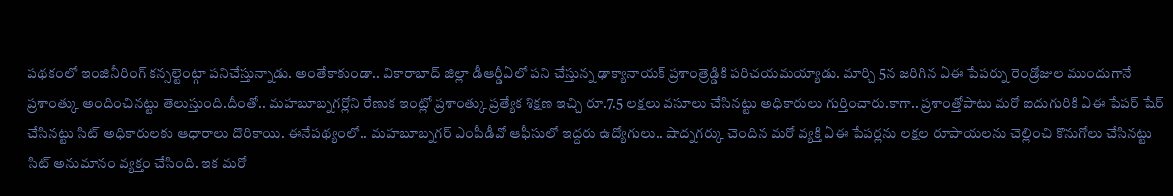పథకంలో ఇంజినీరింగ్ కన్సల్టెంట్గా పనిచేస్తున్నాడు. అంతేకాకుండా.. వికారాబాద్ జిల్లా డీఆర్డీఏలో పని చేస్తున్న ఢాక్యానాయక్ ప్రశాంత్రెడ్డికి పరిచయమయ్యాడు. మార్చి 5న జరిగిన ఏఈ పేపర్ను రెండ్రోజుల ముందుగానే ప్రశాంత్కు అందించినట్టు తెలుస్తుంది.దీంతో.. మహబూబ్నగర్లోని రేణుక ఇంట్లో ప్రశాంత్కు ప్రత్యేక శిక్షణ ఇచ్చి రూ.7.5 లక్షలు వసూలు చేసినట్టు అధికారులు గుర్తించారు.కాగా.. ప్రశాంత్తోపాటు మరో ఐదుగురికి ఏఈ పేపర్ షేర్ చేసినట్టు సిట్ అధికారులకు ఆధారాలు దొరికాయి. ఈనేపథ్యంలో.. మహబూబ్నగర్ ఎంపీడీవో ఆఫీసులో ఇద్దరు ఉద్యోగులు.. షాద్నగర్కు చెందిన మరో వ్యక్తి ఏఈ పేపర్లను లక్షల రూపాయలను చెల్లించి కొనుగోలు చేసినట్టు సిట్ అనుమానం వ్యక్తం చేసింది. ఇక మరో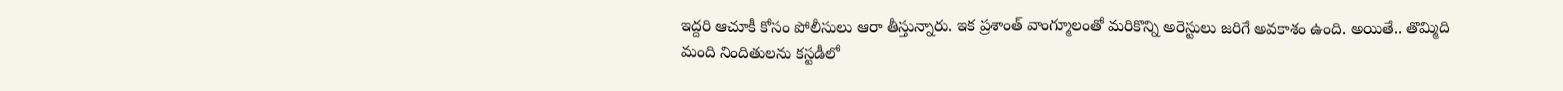ఇద్దరి ఆచూకీ కోసం పోలీసులు ఆరా తీస్తున్నారు. ఇక ప్రశాంత్ వాంగ్మూలంతో మరికొన్ని అరెస్టులు జరిగే అవకాశం ఉంది. అయితే.. తొమ్మిది మంది నిందితులను కస్టడీలో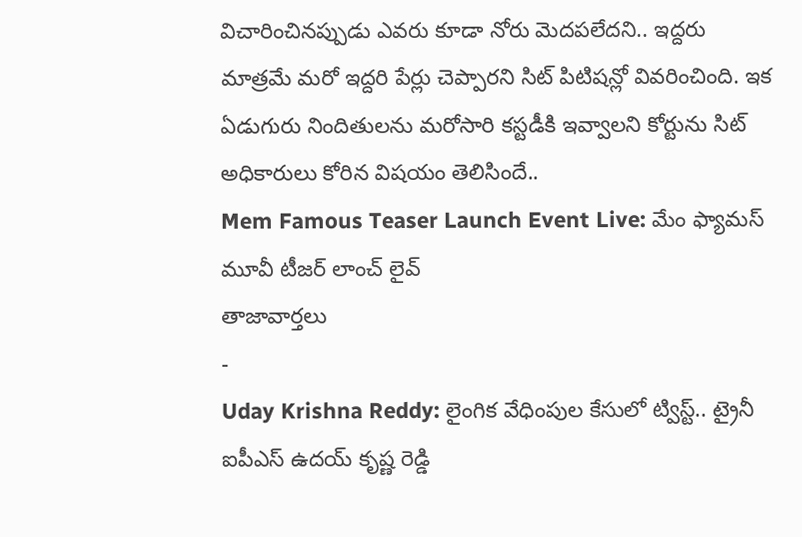విచారించినప్పుడు ఎవరు కూడా నోరు మెదపలేదని.. ఇద్దరు మాత్రమే మరో ఇద్దరి పేర్లు చెప్పారని సిట్ పిటిషన్లో వివరించింది. ఇక ఏడుగురు నిందితులను మరోసారి కస్టడీకి ఇవ్వాలని కోర్టును సిట్ అధికారులు కోరిన విషయం తెలిసిందే..
Mem Famous Teaser Launch Event Live: మేం ఫ్యామస్ మూవీ టీజర్ లాంచ్ లైవ్
తాజావార్తలు
-
Uday Krishna Reddy: లైంగిక వేధింపుల కేసులో ట్విస్ట్.. ట్రైనీ ఐపీఎస్ ఉదయ్ కృష్ణ రెడ్డి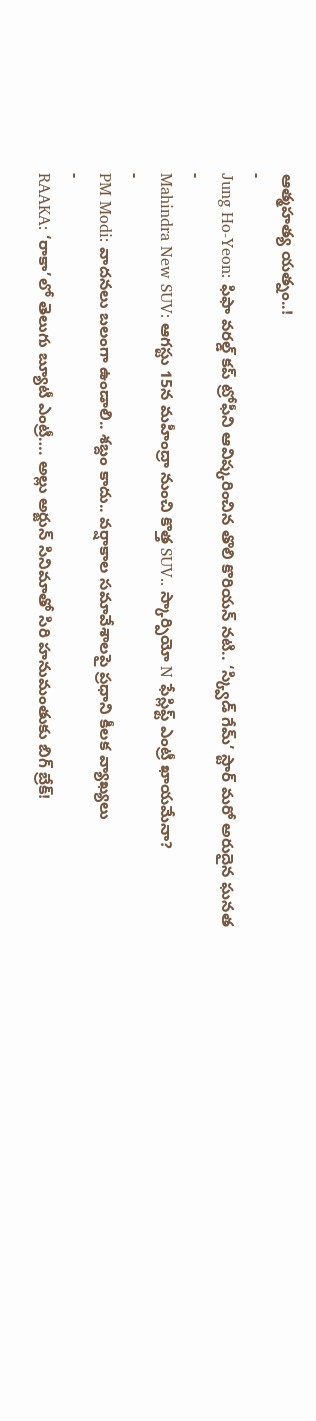ఆత్మహత్య యత్నం..!
-
Jung Ho-Yeon: ఫిఫా వరల్డ్ కప్ ట్రోఫీని ఆవిష్కరించిన తొలి కొరియన్ నటి.. ‘స్క్విడ్ గేమ్’ స్టార్ మరో అరుదైన ఘనత
-
Mahindra New SUV: ఆగస్టు 15న మహీంద్రా నుంచి కొత్త SUV.. స్కార్పియో N ఫేస్లిఫ్ట్ ఎంట్రీ ఖాయమేనా?
-
PM Modi: వాదనలు బలంగా ఉండాలి.. శబ్దం కాదు.. వర్షాకాల సమావేశాలపై ప్రధాని కీలక వ్యాఖ్యలు
-
RAAKA: ‘రాకా’లో తెలుగు బ్యూటీ ఎంట్రీ…. అల్లు అర్జున్ సినిమాతో సిరి హనుమంతుకు బిగ్ బ్రేక్!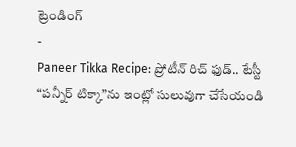ట్రెండింగ్
-
Paneer Tikka Recipe: ప్రోటీన్ రిచ్ ఫుడ్.. టేస్టీ “పన్నీర్ టిక్కా”ను ఇంట్లో సులువుగా చేసేయండి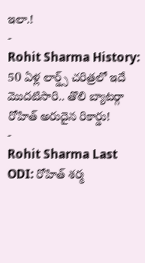ఇలా.!
-
Rohit Sharma History: 50 ఏళ్ల లార్డ్స్ చరిత్రలో ఇదే మొదటిసారి.. తొలి బ్యాటర్గా రోహిత్ అరుదైన రికార్డు!
-
Rohit Sharma Last ODI: రోహిత్ శర్మ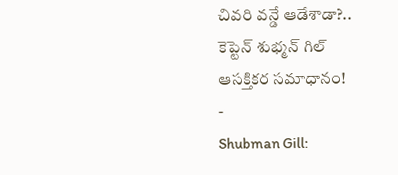చివరి వన్డే ఆడేశాడా?.. కెప్టెన్ శుభ్మన్ గిల్ ఆసక్తికర సమాధానం!
-
Shubman Gill: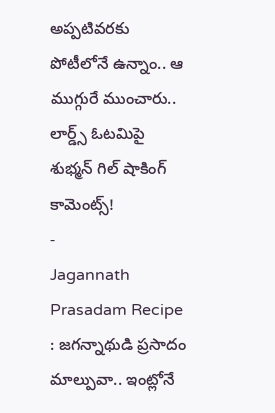అప్పటివరకు పోటీలోనే ఉన్నాం.. ఆ ముగ్గురే ముంచారు.. లార్డ్స్ ఓటమిపై శుభ్మన్ గిల్ షాకింగ్ కామెంట్స్!
-
Jagannath Prasadam Recipe : జగన్నాథుడి ప్రసాదం మాల్పువా.. ఇంట్లోనే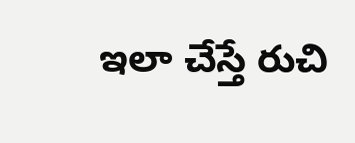ఇలా చేస్తే రుచి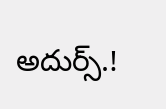అదుర్స్.!